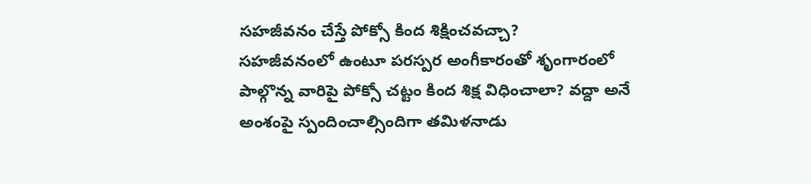సహజీవనం చేస్తే పోక్సో కింద శిక్షించవచ్చా?
సహజీవనంలో ఉంటూ పరస్పర అంగీకారంతో శృంగారంలో పాల్గొన్న వారిపై పోక్సో చట్టం కింద శిక్ష విధించాలా? వద్దా అనే అంశంపై స్పందించాల్సిందిగా తమిళనాడు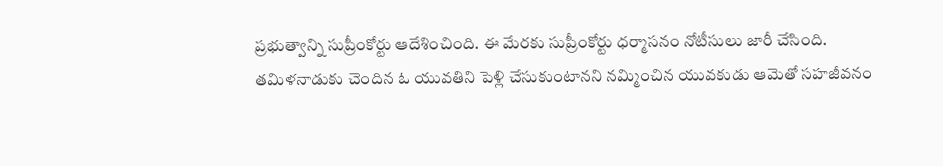ప్రభుత్వాన్ని సుప్రీంకోర్టు ఆదేశించింది. ఈ మేరకు సుప్రీంకోర్టు ధర్మాసనం నోటీసులు జారీ చేసింది.
తమిళనాడుకు చెందిన ఓ యువతిని పెళ్లి చేసుకుంటానని నమ్మించిన యువకుడు ఆమెతో సహజీవనం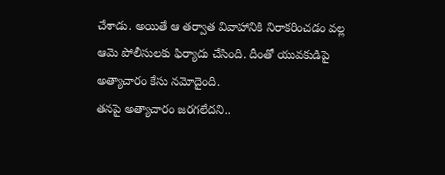చేశాడు. అయితే ఆ తర్వాత వివాహానికి నిరాకరించడం వల్ల ఆమె పోలీసులకు ఫిర్యాదు చేసింది. దీంతో యువకుడిపై అత్యాచారం కేసు నమోదైంది.
తనపై అత్యాచారం జరగలేదని..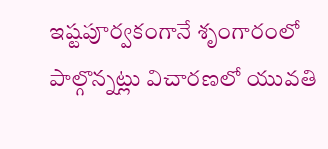ఇష్టపూర్వకంగానే శృంగారంలో పాల్గొన్నట్లు విచారణలో యువతి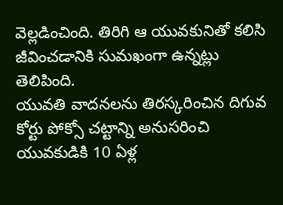వెల్లడించింది. తిరిగి ఆ యువకునితో కలిసి జీవించడానికి సుమఖంగా ఉన్నట్లు తెలిపింది.
యువతి వాదనలను తిరస్కరించిన దిగువ కోర్టు పోక్సో చట్టాన్ని అనుసరించి యువకుడికి 10 ఏళ్ల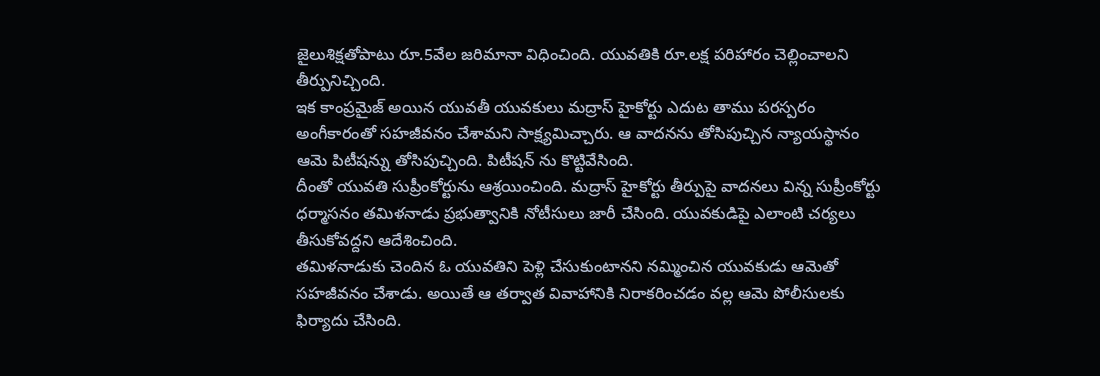జైలుశిక్షతోపాటు రూ.5వేల జరిమానా విధించింది. యువతికి రూ.లక్ష పరిహారం చెల్లించాలని తీర్పునిచ్చింది.
ఇక కాంప్రమైజ్ అయిన యువతీ యువకులు మద్రాస్ హైకోర్టు ఎదుట తాము పరస్పరం అంగీకారంతో సహజీవనం చేశామని సాక్ష్యమిచ్చారు. ఆ వాదనను తోసిపుచ్చిన న్యాయస్థానం ఆమె పిటీషన్ను తోసిపుచ్చింది. పిటీషన్ ను కొట్టివేసింది.
దీంతో యువతి సుప్రీంకోర్టును ఆశ్రయించింది. మద్రాస్ హైకోర్టు తీర్పుపై వాదనలు విన్న సుప్రీంకోర్టు ధర్మాసనం తమిళనాడు ప్రభుత్వానికి నోటీసులు జారీ చేసింది. యువకుడిపై ఎలాంటి చర్యలు తీసుకోవద్దని ఆదేశించింది.
తమిళనాడుకు చెందిన ఓ యువతిని పెళ్లి చేసుకుంటానని నమ్మించిన యువకుడు ఆమెతో సహజీవనం చేశాడు. అయితే ఆ తర్వాత వివాహానికి నిరాకరించడం వల్ల ఆమె పోలీసులకు ఫిర్యాదు చేసింది.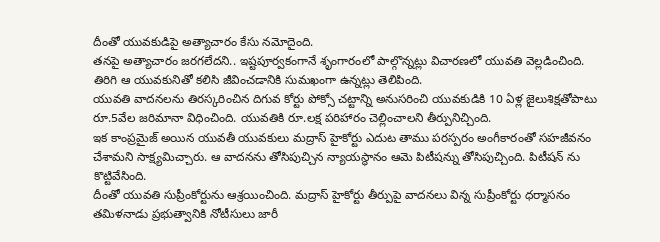దీంతో యువకుడిపై అత్యాచారం కేసు నమోదైంది.
తనపై అత్యాచారం జరగలేదని.. ఇష్టపూర్వకంగానే శృంగారంలో పాల్గొన్నట్లు విచారణలో యువతి వెల్లడించింది. తిరిగి ఆ యువకునితో కలిసి జీవించడానికి సుమఖంగా ఉన్నట్లు తెలిపింది.
యువతి వాదనలను తిరస్కరించిన దిగువ కోర్టు పోక్సో చట్టాన్ని అనుసరించి యువకుడికి 10 ఏళ్ల జైలుశిక్షతోపాటు రూ.5వేల జరిమానా విధించింది. యువతికి రూ.లక్ష పరిహారం చెల్లించాలని తీర్పునిచ్చింది.
ఇక కాంప్రమైజ్ అయిన యువతీ యువకులు మద్రాస్ హైకోర్టు ఎదుట తాము పరస్పరం అంగీకారంతో సహజీవనం చేశామని సాక్ష్యమిచ్చారు. ఆ వాదనను తోసిపుచ్చిన న్యాయస్థానం ఆమె పిటీషన్ను తోసిపుచ్చింది. పిటీషన్ ను కొట్టివేసింది.
దీంతో యువతి సుప్రీంకోర్టును ఆశ్రయించింది. మద్రాస్ హైకోర్టు తీర్పుపై వాదనలు విన్న సుప్రీంకోర్టు ధర్మాసనం తమిళనాడు ప్రభుత్వానికి నోటీసులు జారీ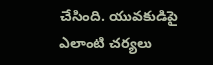చేసింది. యువకుడిపై ఎలాంటి చర్యలు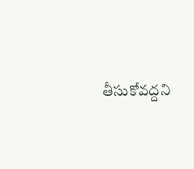తీసుకోవద్దని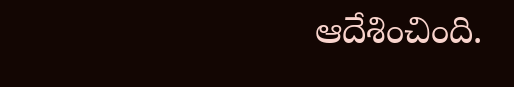ఆదేశించింది.